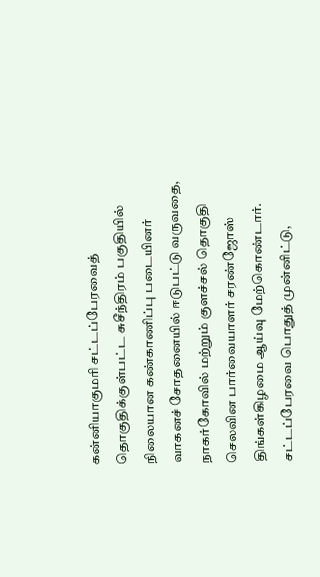கன்னியாகுமரி சட்டப்பேரவைத் தொகுதிக்குள்பட்ட சுசீந்திரம் பகுதியில் நிலையான கண்காணிப்பு படையினர் வாகனச் சோதனையில் ஈடுபட்டு வருவதை, நாகர்கோவில் மற்றும் குளச்சல் தொகுதி செலவின பார்வையாளர் சரண்ஜோஸ் திங்கள்கிழமை ஆய்வு மேற்கொண்டார்.
சட்டப்பேரவை பொதுத் முன்னிட்டு,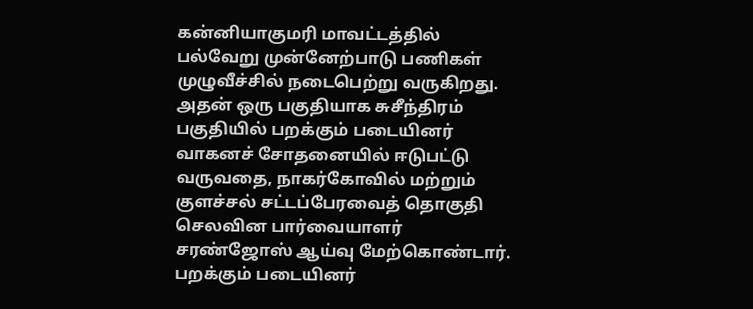கன்னியாகுமரி மாவட்டத்தில் பல்வேறு முன்னேற்பாடு பணிகள் முழுவீச்சில் நடைபெற்று வருகிறது. அதன் ஒரு பகுதியாக சுசீந்திரம் பகுதியில் பறக்கும் படையினர் வாகனச் சோதனையில் ஈடுபட்டு வருவதை, நாகர்கோவில் மற்றும் குளச்சல் சட்டப்பேரவைத் தொகுதி செலவின பார்வையாளர் சரண்ஜோஸ் ஆய்வு மேற்கொண்டார்.
பறக்கும் படையினர்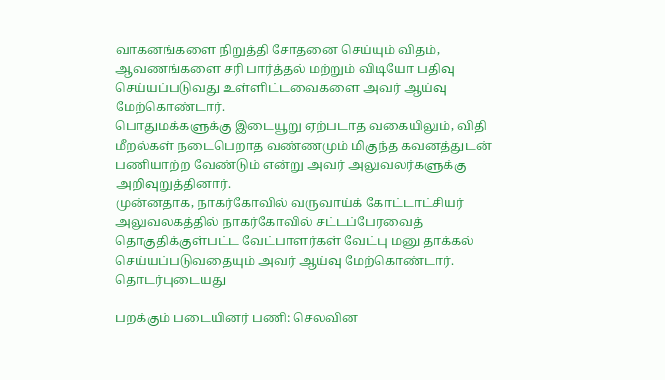வாகனங்களை நிறுத்தி சோதனை செய்யும் விதம், ஆவணங்களை சரி பார்த்தல் மற்றும் விடியோ பதிவு செய்யப்படுவது உள்ளிட்டவைகளை அவர் ஆய்வு மேற்கொண்டார்.
பொதுமக்களுக்கு இடையூறு ஏற்படாத வகையிலும், விதி மீறல்கள் நடைபெறாத வண்ணமும் மிகுந்த கவனத்துடன் பணியாற்ற வேண்டும் என்று அவர் அலுவலர்களுக்கு அறிவுறுத்தினார்.
முன்னதாக, நாகர்கோவில் வருவாய்க் கோட்டாட்சியர் அலுவலகத்தில் நாகர்கோவில் சட்டப்பேரவைத் தொகுதிக்குள்பட்ட வேட்பாளர்கள் வேட்பு மனு தாக்கல் செய்யப்படுவதையும் அவர் ஆய்வு மேற்கொண்டார்.
தொடர்புடையது

பறக்கும் படையினர் பணி: செலவின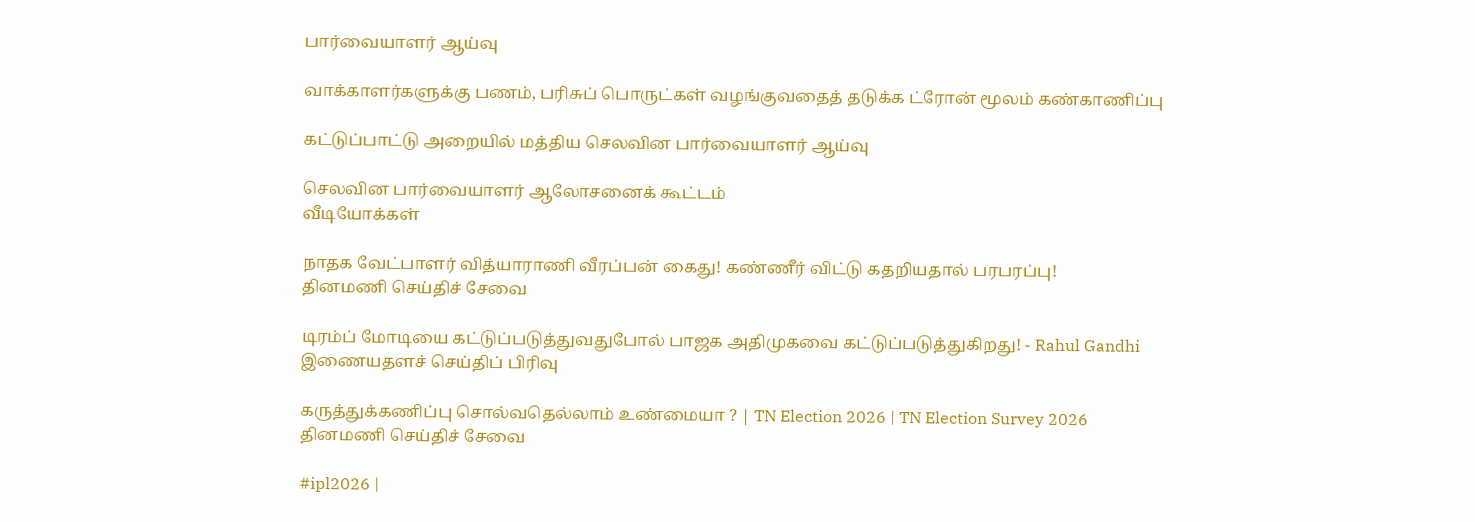பார்வையாளர் ஆய்வு

வாக்காளர்களுக்கு பணம், பரிசுப் பொருட்கள் வழங்குவதைத் தடுக்க ட்ரோன் மூலம் கண்காணிப்பு

கட்டுப்பாட்டு அறையில் மத்திய செலவின பார்வையாளர் ஆய்வு

செலவின பார்வையாளர் ஆலோசனைக் கூட்டம்
வீடியோக்கள்

நாதக வேட்பாளர் வித்யாராணி வீரப்பன் கைது! கண்ணீர் விட்டு கதறியதால் பரபரப்பு!
தினமணி செய்திச் சேவை

டிரம்ப் மோடியை கட்டுப்படுத்துவதுபோல் பாஜக அதிமுகவை கட்டுப்படுத்துகிறது! - Rahul Gandhi
இணையதளச் செய்திப் பிரிவு

கருத்துக்கணிப்பு சொல்வதெல்லாம் உண்மையா ? | TN Election 2026 | TN Election Survey 2026
தினமணி செய்திச் சேவை

#ipl2026 |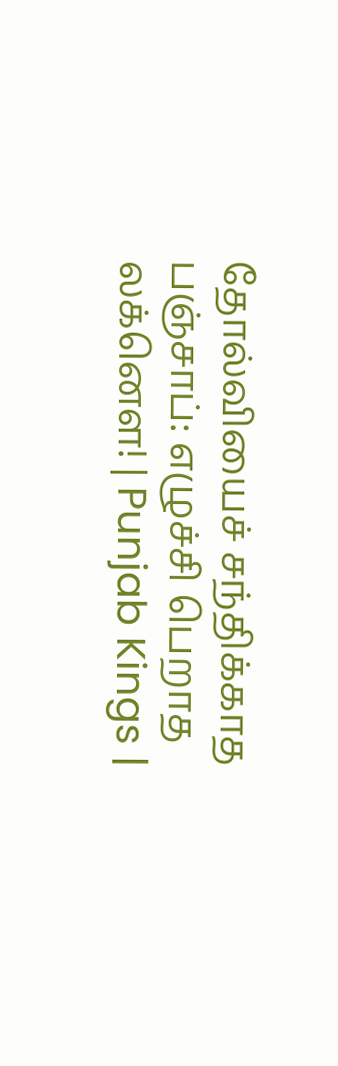தோல்வியைச் சந்திக்காத பஞ்சாப்: எழுச்சி பெறாத லக்னௌ! | Punjab Kings |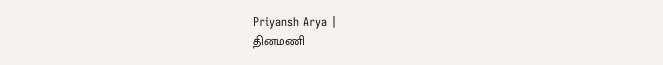Priyansh Arya |
தினமணி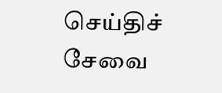செய்திச் சேவை